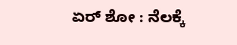ಏರ್ ಶೋ : ನೆಲಕ್ಕೆ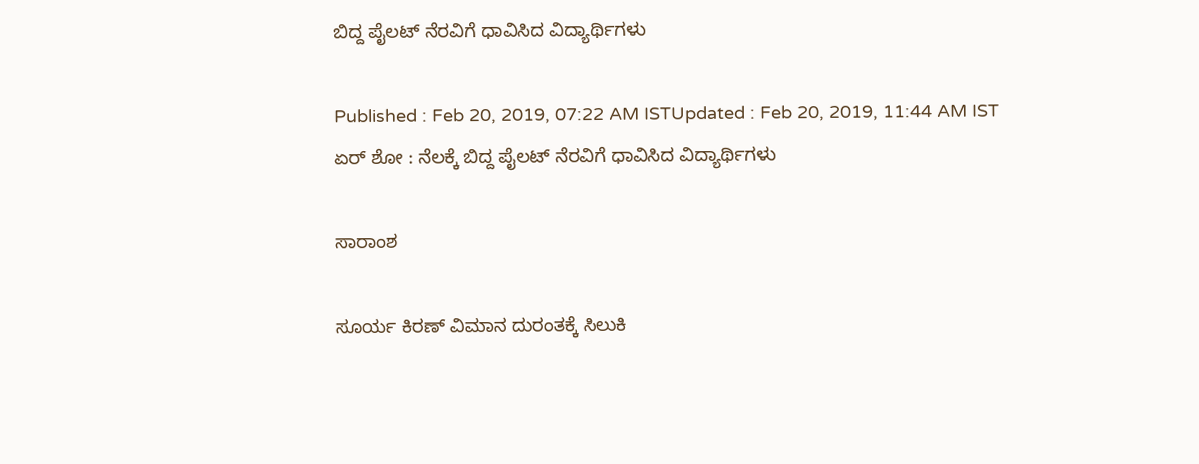ಬಿದ್ದ ಪೈಲಟ್ ನೆರವಿಗೆ ಧಾವಿಸಿದ ವಿದ್ಯಾರ್ಥಿಗಳು

Published : Feb 20, 2019, 07:22 AM ISTUpdated : Feb 20, 2019, 11:44 AM IST
ಏರ್ ಶೋ : ನೆಲಕ್ಕೆ ಬಿದ್ದ ಪೈಲಟ್ ನೆರವಿಗೆ ಧಾವಿಸಿದ ವಿದ್ಯಾರ್ಥಿಗಳು

ಸಾರಾಂಶ

ಸೂರ್ಯ ಕಿರಣ್‌ ವಿಮಾನ ದುರಂತಕ್ಕೆ ಸಿಲುಕಿ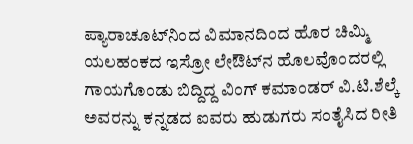ಪ್ಯಾರಾಚೂಟ್‌ನಿಂದ ವಿಮಾನದಿಂದ ಹೊರ ಚಿಮ್ಮಿ ಯಲಹಂಕದ ಇಸ್ರೋ ಲೇಔಟ್‌ನ ಹೊಲವೊಂದರಲ್ಲಿ ಗಾಯಗೊಂಡು ಬಿದ್ದಿದ್ದ ವಿಂಗ್‌ ಕಮಾಂಡರ್‌ ವಿ.ಟಿ.ಶೆಲ್ಕೆ ಅವರನ್ನು ಕನ್ನಡದ ಐವರು ಹುಡುಗರು ಸಂತೈಸಿದ ರೀತಿ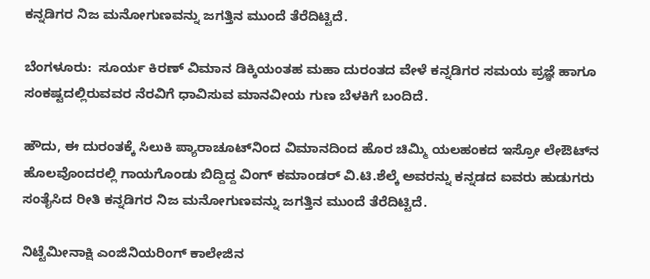ಕನ್ನಡಿಗರ ನಿಜ ಮನೋಗುಣವನ್ನು ಜಗತ್ತಿನ ಮುಂದೆ ತೆರೆದಿಟ್ಟಿದೆ.

ಬೆಂಗಳೂರು:  ಸೂರ್ಯ ಕಿರಣ್‌ ವಿಮಾನ ಡಿಕ್ಕಿಯಂತಹ ಮಹಾ ದುರಂತದ ವೇಳೆ ಕನ್ನಡಿಗರ ಸಮಯ ಪ್ರಜ್ಞೆ ಹಾಗೂ ಸಂಕಷ್ಟದಲ್ಲಿರುವವರ ನೆರವಿಗೆ ಧಾವಿಸುವ ಮಾನವೀಯ ಗುಣ ಬೆಳಕಿಗೆ ಬಂದಿದೆ.

ಹೌದು, ಈ ದುರಂತಕ್ಕೆ ಸಿಲುಕಿ ಪ್ಯಾರಾಚೂಟ್‌ನಿಂದ ವಿಮಾನದಿಂದ ಹೊರ ಚಿಮ್ಮಿ ಯಲಹಂಕದ ಇಸ್ರೋ ಲೇಔಟ್‌ನ ಹೊಲವೊಂದರಲ್ಲಿ ಗಾಯಗೊಂಡು ಬಿದ್ದಿದ್ದ ವಿಂಗ್‌ ಕಮಾಂಡರ್‌ ವಿ.ಟಿ.ಶೆಲ್ಕೆ ಅವರನ್ನು ಕನ್ನಡದ ಐವರು ಹುಡುಗರು ಸಂತೈಸಿದ ರೀತಿ ಕನ್ನಡಿಗರ ನಿಜ ಮನೋಗುಣವನ್ನು ಜಗತ್ತಿನ ಮುಂದೆ ತೆರೆದಿಟ್ಟಿದೆ.

ನಿಟ್ಟೆಮೀನಾಕ್ಷಿ ಎಂಜಿನಿಯರಿಂಗ್‌ ಕಾಲೇಜಿನ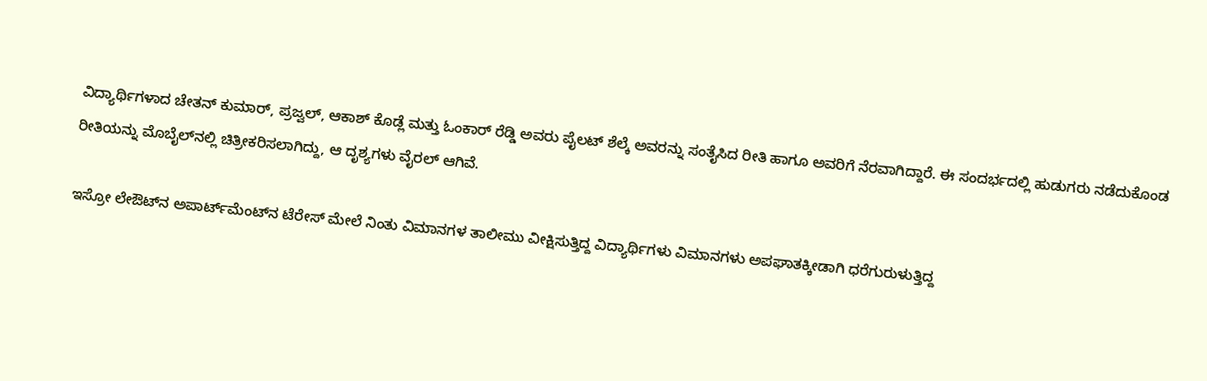ವಿದ್ಯಾರ್ಥಿಗಳಾದ ಚೇತನ್‌ ಕುಮಾರ್‌, ಪ್ರಜ್ವಲ್‌, ಆಕಾಶ್‌ ಕೊಡ್ಲೆ ಮತ್ತು ಓಂಕಾರ್‌ ರೆಡ್ಡಿ ಅವರು ಪೈಲಟ್‌ ಶೆಲ್ಕೆ ಅವರನ್ನು ಸಂತೈಸಿದ ರೀತಿ ಹಾಗೂ ಅವರಿಗೆ ನೆರವಾಗಿದ್ದಾರೆ. ಈ ಸಂದರ್ಭದಲ್ಲಿ ಹುಡುಗರು ನಡೆದುಕೊಂಡ ರೀತಿಯನ್ನು ಮೊಬೈಲ್‌ನಲ್ಲಿ ಚಿತ್ರೀಕರಿಸಲಾಗಿದ್ದು, ಆ ದೃಶ್ಯಗಳು ವೈರಲ್‌ ಆಗಿವೆ.

ಇಸ್ರೋ ಲೇಔಟ್‌ನ ಅಪಾರ್ಟ್‌ಮೆಂಟ್‌ನ ಟೆರೇಸ್‌ ಮೇಲೆ ನಿಂತು ವಿಮಾನಗಳ ತಾಲೀಮು ವೀಕ್ಷಿಸುತ್ತಿದ್ದ ವಿದ್ಯಾರ್ಥಿಗಳು ವಿಮಾನಗಳು ಅಪಘಾತಕ್ಕೀಡಾಗಿ ಧರೆಗುರುಳುತ್ತಿದ್ದ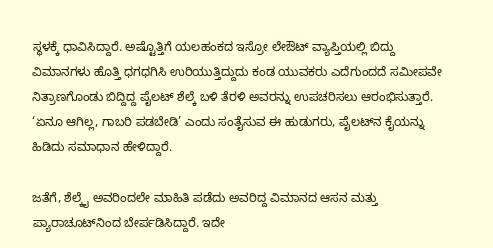ಸ್ಥಳಕ್ಕೆ ಧಾವಿಸಿದ್ದಾರೆ. ಅಷ್ಟೊತ್ತಿಗೆ ಯಲಹಂಕದ ಇಸ್ರೋ ಲೇಔಟ್‌ ವ್ಯಾಪ್ತಿಯಲ್ಲಿ ಬಿದ್ದು ವಿಮಾನಗಳು ಹೊತ್ತಿ ಧಗಧಗಿಸಿ ಉರಿಯುತ್ತಿದ್ದುದು ಕಂಡ ಯುವಕರು ಎದೆಗುಂದದೆ ಸಮೀಪವೇ ನಿತ್ರಾಣಗೊಂಡು ಬಿದ್ದಿದ್ದ ಪೈಲಟ್‌ ಶೆಲ್ಕೆ ಬಳಿ ತೆರಳಿ ಅವರನ್ನು ಉಪಚರಿಸಲು ಆರಂಭಿಸುತ್ತಾರೆ. ‘ಏನೂ ಆಗಿಲ್ಲ, ಗಾಬರಿ ಪಡಬೇಡಿ’ ಎಂದು ಸಂತೈಸುವ ಈ ಹುಡುಗರು, ಪೈಲಟ್‌ನ ಕೈಯನ್ನು ಹಿಡಿದು ಸಮಾಧಾನ ಹೇಳಿದ್ದಾರೆ.

ಜತೆಗೆ, ಶೆಲ್ಕೈ ಅವರಿಂದಲೇ ಮಾಹಿತಿ ಪಡೆದು ಅವರಿದ್ದ ವಿಮಾನದ ಆಸನ ಮತ್ತು ಪ್ಯಾರಾಚೂಟ್‌ನಿಂದ ಬೇರ್ಪಡಿಸಿದ್ದಾರೆ. ಇದೇ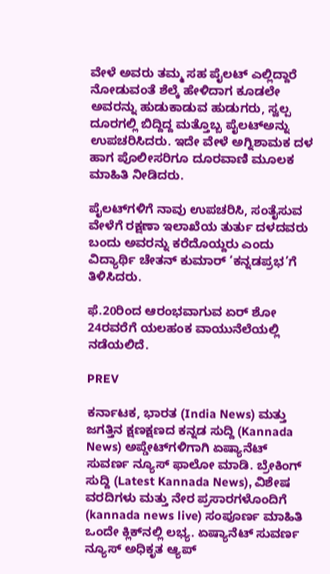ವೇಳೆ ಅವರು ತಮ್ಮ ಸಹ ಪೈಲಟ್‌ ಎಲ್ಲಿದ್ದಾರೆ ನೋಡುವಂತೆ ಶೆಲ್ಕೆ ಹೇಳಿದಾಗ ಕೂಡಲೇ ಅವರನ್ನು ಹುಡುಕಾಡುವ ಹುಡುಗರು, ಸ್ವಲ್ಪ ದೂರಗಲ್ಲಿ ಬಿದ್ದಿದ್ದ ಮತ್ತೊಬ್ಬ ಪೈಲಟ್‌ಅನ್ನು ಉಪಚರಿಸಿದರು. ಇದೇ ವೇಳೆ ಅಗ್ನಿಶಾಮಕ ದಳ ಹಾಗ ಪೊಲೀಸರಿಗೂ ದೂರವಾಣಿ ಮೂಲಕ ಮಾಹಿತಿ ನೀಡಿದರು.

ಪೈಲಟ್‌ಗಳಿಗೆ ನಾವು ಉಪಚರಿಸಿ, ಸಂತೈಸುವ ವೇಳೆಗೆ ರಕ್ಷಣಾ ಇಲಾಖೆಯ ತುರ್ತು ದಳದವರು ಬಂದು ಅವರನ್ನು ಕರೆದೊಯ್ದರು ಎಂದು ವಿದ್ಯಾರ್ಥಿ ಚೇತನ್‌ ಕುಮಾರ್‌ ‘ಕನ್ನಡಪ್ರಭ’ಗೆ ತಿಳಿಸಿದರು.

ಫೆ.20ರಿಂದ ಆರಂಭವಾಗುವ ಏರ್ ಶೋ 24ರವರೆಗೆ ಯಲಹಂಕ ವಾಯುನೆಲೆಯಲ್ಲಿ ನಡೆಯಲಿದೆ.

PREV

ಕರ್ನಾಟಕ, ಭಾರತ (India News) ಮತ್ತು ಜಗತ್ತಿನ ಕ್ಷಣಕ್ಷಣದ ಕನ್ನಡ ಸುದ್ದಿ (Kannada News) ಅಪ್ಡೇಟ್‌ಗಳಿಗಾಗಿ ಏಷ್ಯಾನೆಟ್ ಸುವರ್ಣ ನ್ಯೂಸ್‌ ಫಾಲೋ ಮಾಡಿ. ಬ್ರೇಕಿಂಗ್ ಸುದ್ದಿ (Latest Kannada News), ವಿಶೇಷ ವರದಿಗಳು ಮತ್ತು ನೇರ ಪ್ರಸಾರಗಳೊಂದಿಗೆ (kannada news live) ಸಂಪೂರ್ಣ ಮಾಹಿತಿ ಒಂದೇ ಕ್ಲಿಕ್‌ನಲ್ಲಿ ಲಭ್ಯ. ಏಷ್ಯಾನೆಟ್ ಸುವರ್ಣ ನ್ಯೂಸ್ ಅಧಿಕೃತ ಆ್ಯಪ್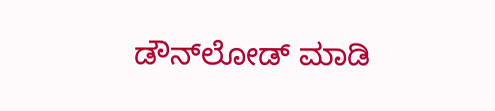ಡೌನ್‌ಲೋಡ್ ಮಾಡಿ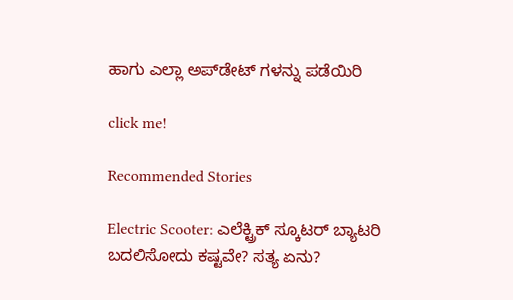ಹಾಗು ಎಲ್ಲಾ ಅಪ್‌ಡೇಟ್ ಗಳನ್ನು ಪಡೆಯಿರಿ

click me!

Recommended Stories

Electric Scooter: ಎಲೆಕ್ಟ್ರಿಕ್ ಸ್ಕೂಟರ್ ಬ್ಯಾಟರಿ ಬದಲಿಸೋದು ಕಷ್ಟವೇ? ಸತ್ಯ ಏನು?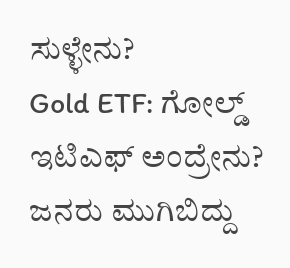ಸುಳ್ಳೇನು?
Gold ETF: ಗೋಲ್ಡ್ ಇಟಿಎಫ್ ಅಂದ್ರೇನು? ಜನರು ಮುಗಿಬಿದ್ದು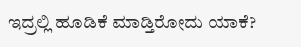ಇದ್ರಲ್ಲಿ ಹೂಡಿಕೆ ಮಾಡ್ತಿರೋದು ಯಾಕೆ?